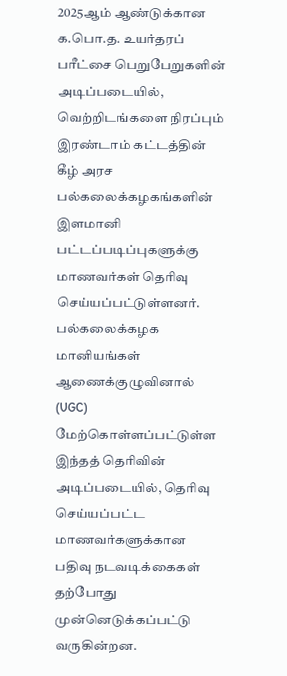2025ஆம் ஆண்டுக்கான க.பொ.த. உயர்தரப் பரீட்சை பெறுபேறுகளின் அடிப்படையில், வெற்றிடங்களை நிரப்பும் இரண்டாம் கட்டத்தின் கீழ் அரச பல்கலைக்கழகங்களின் இளமானி பட்டப்படிப்புகளுக்கு மாணவர்கள் தெரிவு செய்யப்பட்டுள்ளனர்.
பல்கலைக்கழக மானியங்கள் ஆணைக்குழுவினால் (UGC) மேற்கொள்ளப்பட்டுள்ள இந்தத் தெரிவின் அடிப்படையில், தெரிவு செய்யப்பட்ட மாணவர்களுக்கான பதிவு நடவடிக்கைகள் தற்போது முன்னெடுக்கப்பட்டு வருகின்றன.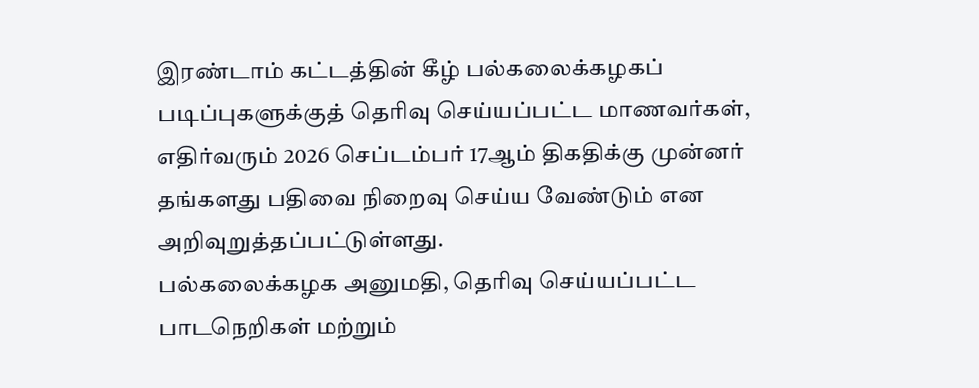இரண்டாம் கட்டத்தின் கீழ் பல்கலைக்கழகப் படிப்புகளுக்குத் தெரிவு செய்யப்பட்ட மாணவர்கள், எதிர்வரும் 2026 செப்டம்பர் 17ஆம் திகதிக்கு முன்னர் தங்களது பதிவை நிறைவு செய்ய வேண்டும் என அறிவுறுத்தப்பட்டுள்ளது.
பல்கலைக்கழக அனுமதி, தெரிவு செய்யப்பட்ட பாடநெறிகள் மற்றும்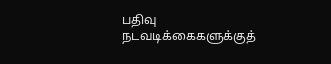பதிவு நடவடிக்கைகளுக்குத்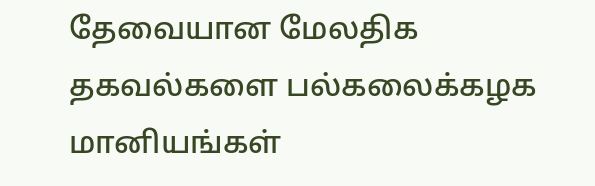தேவையான மேலதிக தகவல்களை பல்கலைக்கழக மானியங்கள்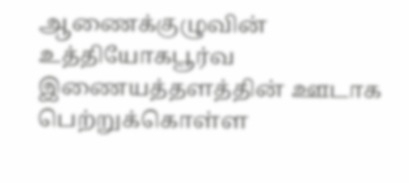ஆணைக்குழுவின் உத்தியோகபூர்வ இணையத்தளத்தின் ஊடாக பெற்றுக்கொள்ள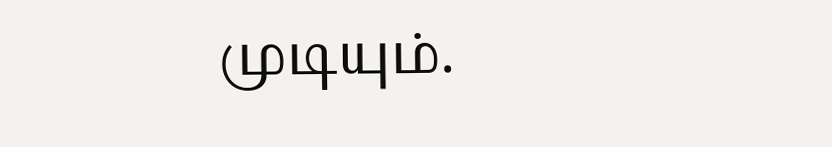முடியும்.